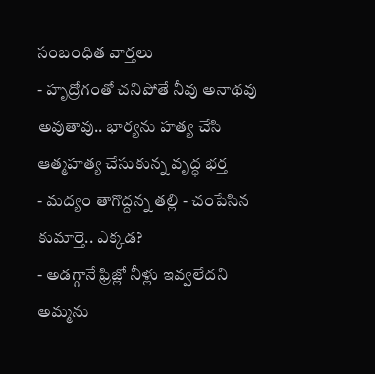సంబంధిత వార్తలు
- హృద్రోగంతో చనిపోతే నీవు అనాథవు అవుతావు.. భార్యను హత్య చేసి ఆత్మహత్య చేసుకున్న వృద్ధ భర్త
- మద్యం తాగొద్దన్న తల్లి - చంపేసిన కుమార్తె.. ఎక్కడ?
- అడగ్గానే ఫ్రిజ్లో నీళ్లు ఇవ్వలేదని అమ్మను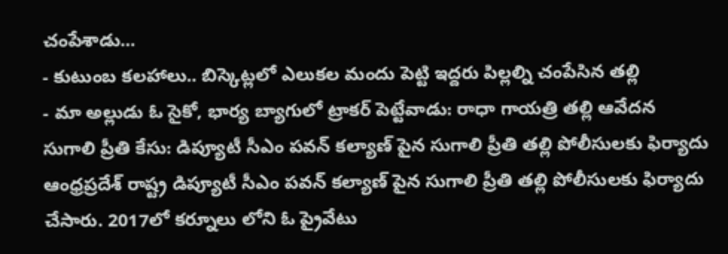చంపేశాడు...
- కుటుంబ కలహాలు.. బిస్కెట్లలో ఎలుకల మందు పెట్టి ఇద్దరు పిల్లల్ని చంపేసిన తల్లి
- మా అల్లుడు ఓ సైకో, భార్య బ్యాగులో ట్రాకర్ పెట్టేవాడు: రాధా గాయత్రి తల్లి ఆవేదన
సుగాలి ప్రీతి కేసు: డిప్యూటీ సీఎం పవన్ కల్యాణ్ పైన సుగాలి ప్రీతి తల్లి పోలీసులకు ఫిర్యాదు
ఆంధ్రప్రదేశ్ రాష్ట్ర డిప్యూటీ సీఎం పవన్ కల్యాణ్ పైన సుగాలి ప్రీతి తల్లి పోలీసులకు ఫిర్యాదు చేసారు. 2017లో కర్నూలు లోని ఓ ప్రైవేటు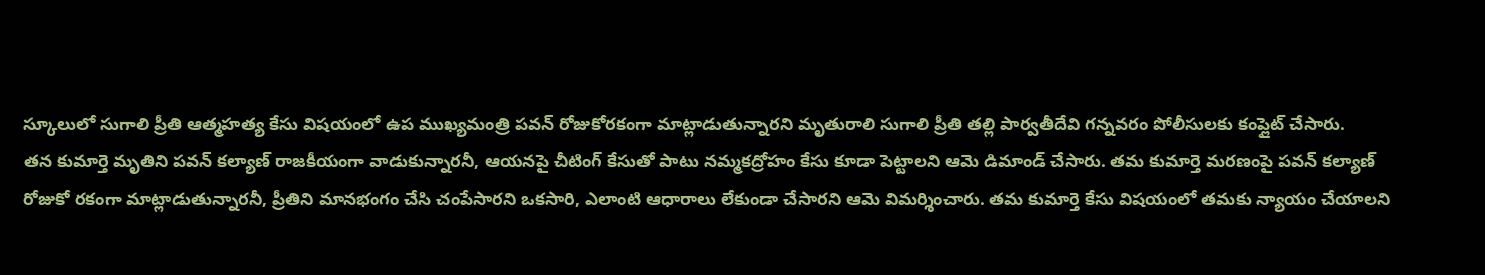స్కూలులో సుగాలి ప్రీతి ఆత్మహత్య కేసు విషయంలో ఉప ముఖ్యమంత్రి పవన్ రోజుకోరకంగా మాట్లాడుతున్నారని మృతురాలి సుగాలి ప్రీతి తల్లి పార్వతీదేవి గన్నవరం పోలీసులకు కంప్లైట్ చేసారు.
తన కుమార్తె మృతిని పవన్ కల్యాణ్ రాజకీయంగా వాడుకున్నారనీ, ఆయనపై చీటింగ్ కేసుతో పాటు నమ్మకద్రోహం కేసు కూడా పెట్టాలని ఆమె డిమాండ్ చేసారు. తమ కుమార్తె మరణంపై పవన్ కల్యాణ్ రోజుకో రకంగా మాట్లాడుతున్నారనీ, ప్రీతిని మానభంగం చేసి చంపేసారని ఒకసారి, ఎలాంటి ఆధారాలు లేకుండా చేసారని ఆమె విమర్శించారు. తమ కుమార్తె కేసు విషయంలో తమకు న్యాయం చేయాలని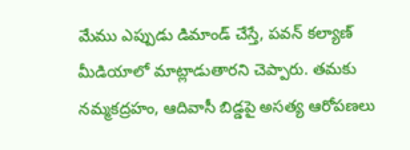మేము ఎప్పుడు డిమాండ్ చేస్తే, పవన్ కల్యాణ్ మీడియాలో మాట్లాడుతారని చెప్పారు. తమకు నమ్మకద్రహం, ఆదివాసీ బిడ్డపై అసత్య ఆరోపణలు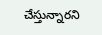చేస్తున్నారని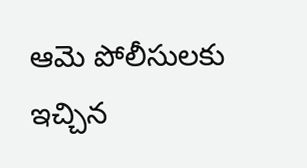ఆమె పోలీసులకు ఇచ్చిన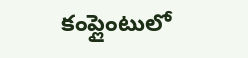కంప్లైంటులో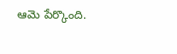ఆమె పేర్కొంది.